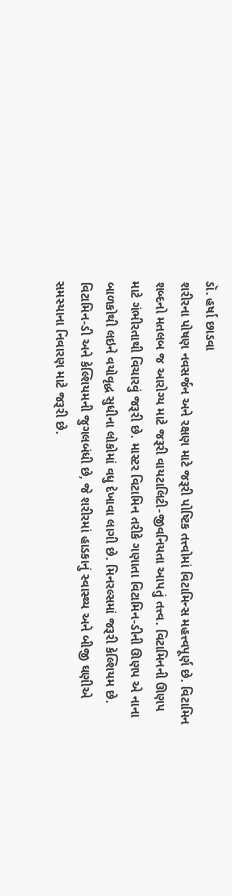ડૉ. હર્ષા છાડવા
શરીરના પોષણ નવસર્જન અને રક્ષણ માટે જરૂરી પોષ્ટિક તત્ત્વોમાં વિટામિન્સ મહત્ત્વપૂર્ણ છે. વિટામિન શબ્દનો મતલબ જ આરોગ્ય માટે જરૂરી વાયટાલિટી-જીવનિયતા આપતું તત્ત્વ. વિટામિનની ઊણપ માટે ગંભીરતાથી વિચારવું જરૂરી છે. માસ્ટર વિટામિન તરીકે ગણાતા વિટામિન-ડીની ઊણપ એ નાના બાળકોથી લઇને વયોવૃદ્ધ સુધીના લોકોમાં વધુ દેખાવા લાગી છે. મિનરલ્સમાં જરૂરી કેલ્શિયમ છે. વિટામિન-ડી અને કેલ્શિયમની જુગલબંધી છે, જે શરીરમાં હાડકાનું સ્વાસ્થ્ય અને બીજી ઘણીએ સમસ્યાના નિવારણ માટે જરૂરી છે.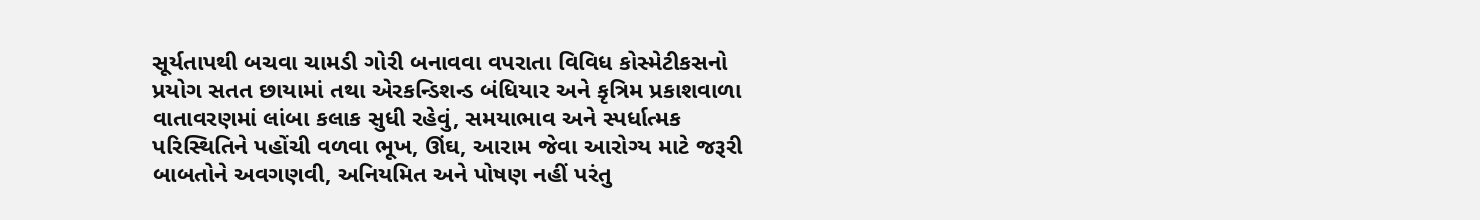સૂર્યતાપથી બચવા ચામડી ગોરી બનાવવા વપરાતા વિવિધ કોસ્મેટીકસનો પ્રયોગ સતત છાયામાં તથા એરકન્ડિશન્ડ બંધિયાર અને કૃત્રિમ પ્રકાશવાળા વાતાવરણમાં લાંબા કલાક સુધી રહેવું, સમયાભાવ અને સ્પર્ધાત્મક પરિસ્થિતિને પહોંચી વળવા ભૂખ, ઊંઘ, આરામ જેવા આરોગ્ય માટે જરૂરી બાબતોને અવગણવી, અનિયમિત અને પોષણ નહીં પરંતુ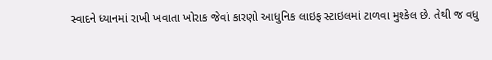સ્વાદને ધ્યાનમાં રાખી ખવાતા ખોરાક જેવાં કારણો આધુનિક લાઇફ સ્ટાઇલમાં ટાળવા મુશ્કેલ છે. તેથી જ વધુ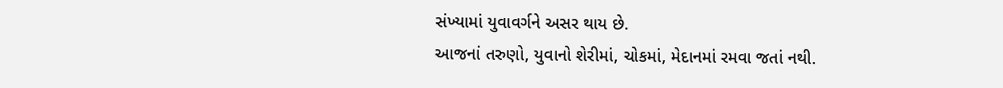સંખ્યામાં યુવાવર્ગને અસર થાય છે.
આજનાં તરુણો, યુવાનો શેરીમાં, ચોકમાં, મેદાનમાં રમવા જતાં નથી.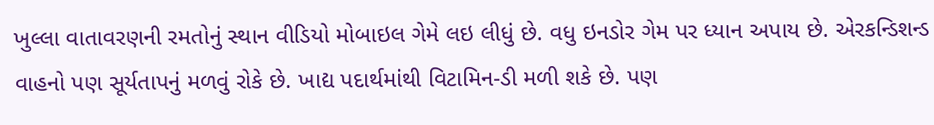ખુલ્લા વાતાવરણની રમતોનું સ્થાન વીડિયો મોબાઇલ ગેમે લઇ લીધું છે. વધુ ઇનડોર ગેમ પર ધ્યાન અપાય છે. એરકન્ડિશન્ડ વાહનો પણ સૂર્યતાપનું મળવું રોકે છે. ખાદ્ય પદાર્થમાંથી વિટામિન-ડી મળી શકે છે. પણ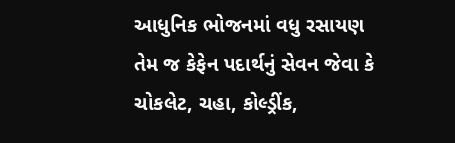આધુનિક ભોજનમાં વધુ રસાયણ તેમ જ કેફેન પદાર્થનું સેવન જેવા કે ચોકલેટ, ચહા, કોલ્ડ્રીંક,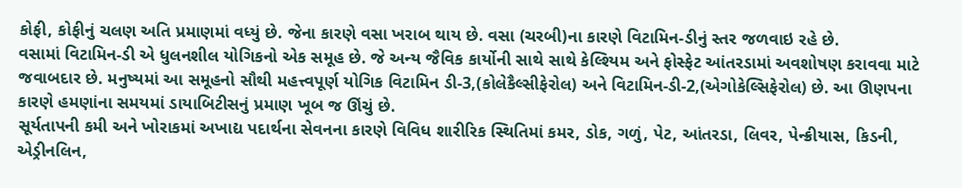કોફી, કોફીનું ચલણ અતિ પ્રમાણમાં વધ્યું છે. જેના કારણે વસા ખરાબ થાય છે. વસા (ચરબી)ના કારણે વિટામિન-ડીનું સ્તર જળવાઇ રહે છે.
વસામાં વિટામિન-ડી એ ધુલનશીલ યોગિકનો એક સમૂહ છે. જે અન્ય જૈવિક કાર્યોની સાથે સાથે કેલ્શ્યિમ અને ફોસ્ફેટ આંતરડામાં અવશોષણ કરાવવા માટે જવાબદાર છે. મનુષ્યમાં આ સમૂહનો સૌથી મહત્ત્વપૂર્ણ યોગિક વિટામિન ડી-3,(કોલેકૈલ્સીફેરોલ) અને વિટામિન-ડી-2,(એગોકેલ્સિફેરોલ) છે. આ ઊણપના કારણે હમણાંના સમયમાં ડાયાબિટીસનું પ્રમાણ ખૂબ જ ઊંચું છે.
સૂર્યતાપની કમી અને ખોરાકમાં અખાદ્ય પદાર્થના સેવનના કારણે વિવિધ શારીરિક સ્થિતિમાં કમર, ડોક, ગળું, પેટ, આંતરડા, લિવર, પેન્ક્રીયાસ, કિડની, એડ્રીનલિન,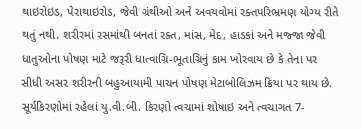થાઇરોઇડ, પેરાથાઇરોડ, જેવી ગ્રંથીઓ અને અવયવોમાં રક્તપરિભ્રમણ યોગ્ય રીતે થતું નથી. શરીરમાં રસમાંથી બનતાં રક્ત, માંસ, મેદ, હાડકાં અને મજ્જા જેવી ધાતુઓના પોષણ માટે જરૂરી ધાત્વાગ્રિ-ભૂતાગ્રિનું કામ ખોરવાય છે કે તેના પર સીધી અસર શરીરની બહુઆયામી પાચન પોષણ મેટાબોલિઝમ ક્રિયા પર થાય છે.
સૂર્યકિરણોમાં રહેલાં યુ.વી.બી. કિરણો ત્વચામાં શોષાઇ અને ત્વચાગત 7-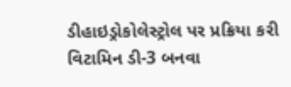ડીહાઇડ્રોકોલેસ્ટ્રોલ પર પ્રક્રિયા કરી વિટામિન ડી-3 બનવા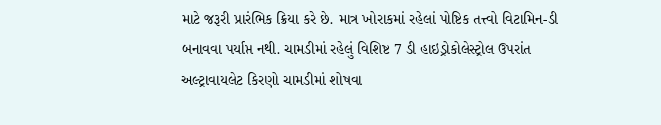માટે જરૂરી પ્રારંભિક ક્રિયા કરે છે. માત્ર ખોરાકમાં રહેલાં પોષ્ટિક તત્ત્વો વિટામિન-ડી બનાવવા પર્યાપ્ત નથી. ચામડીમાં રહેલું વિશિષ્ટ 7 ડી હાઇડ્રોકોલેસ્ટ્રોલ ઉપરાંત અલ્ટ્રાવાયલેટ કિરણો ચામડીમાં શોષવા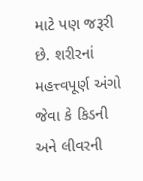માટે પણ જરૂરી છે. શરીરનાં મહત્ત્વપૂર્ણ અંગો જેવા કે કિડની અને લીવરની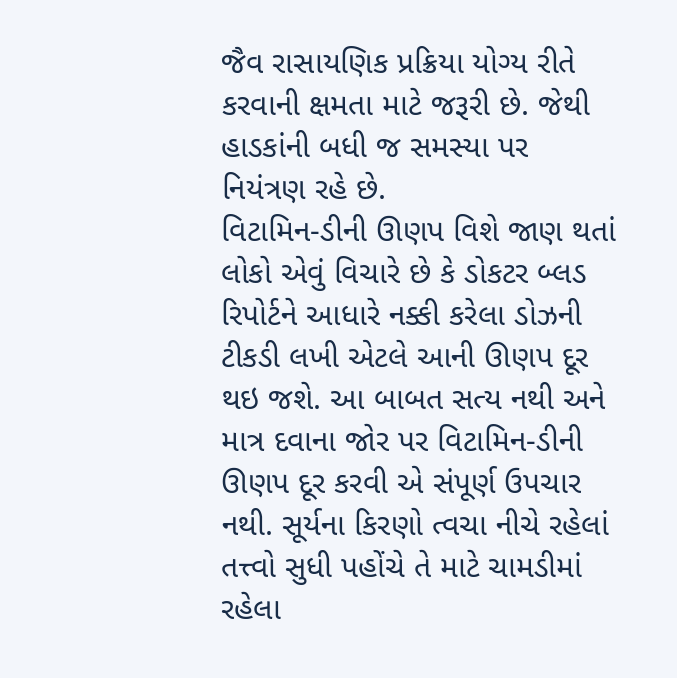જૈવ રાસાયણિક પ્રક્રિયા યોગ્ય રીતે કરવાની ક્ષમતા માટે જરૂરી છે. જેથી હાડકાંની બધી જ સમસ્યા પર નિયંત્રણ રહે છે.
વિટામિન-ડીની ઊણપ વિશે જાણ થતાં લોકો એવું વિચારે છે કે ડોકટર બ્લડ રિપોર્ટને આધારે નક્કી કરેલા ડોઝની ટીકડી લખી એટલે આની ઊણપ દૂર થઇ જશે. આ બાબત સત્ય નથી અને માત્ર દવાના જોર પર વિટામિન-ડીની ઊણપ દૂર કરવી એ સંપૂર્ણ ઉપચાર નથી. સૂર્યના કિરણો ત્વચા નીચે રહેલાં તત્ત્વો સુધી પહોંચે તે માટે ચામડીમાં રહેલા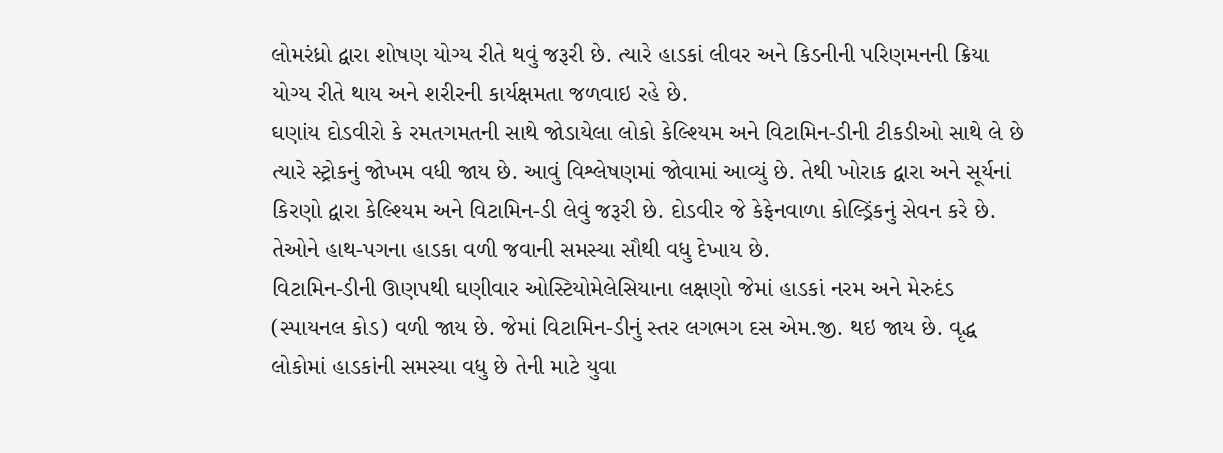લોમરંધ્રો દ્વારા શોષણ યોગ્ય રીતે થવું જરૂરી છે. ત્યારે હાડકાં લીવર અને કિડનીની પરિણમનની ક્રિયા યોગ્ય રીતે થાય અને શરીરની કાર્યક્ષમતા જળવાઇ રહે છે.
ઘણાંય દોડવીરો કે રમતગમતની સાથે જોડાયેલા લોકો કેલ્શ્યિમ અને વિટામિન-ડીની ટીકડીઓ સાથે લે છે ત્યારે સ્ટ્રોકનું જોખમ વધી જાય છે. આવું વિશ્લેષણમાં જોવામાં આવ્યું છે. તેથી ખોરાક દ્વારા અને સૂર્યનાં કિરણો દ્વારા કેલ્શ્યિમ અને વિટામિન-ડી લેવું જરૂરી છે. દોડવીર જે કેફેનવાળા કોલ્ડ્રિંકનું સેવન કરે છે. તેઓને હાથ-પગના હાડકા વળી જવાની સમસ્યા સૌથી વધુ દેખાય છે.
વિટામિન-ડીની ઊણપથી ઘણીવાર ઓસ્ટિયોમેલેસિયાના લક્ષણો જેમાં હાડકાં નરમ અને મેરુદંડ (સ્પાયનલ કોડ) વળી જાય છે. જેમાં વિટામિન-ડીનું સ્તર લગભગ દસ એમ.જી. થઇ જાય છે. વૃદ્ધ લોકોમાં હાડકાંની સમસ્યા વધુ છે તેની માટે યુવા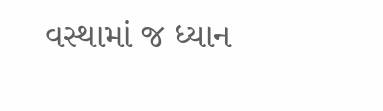વસ્થામાં જ ધ્યાન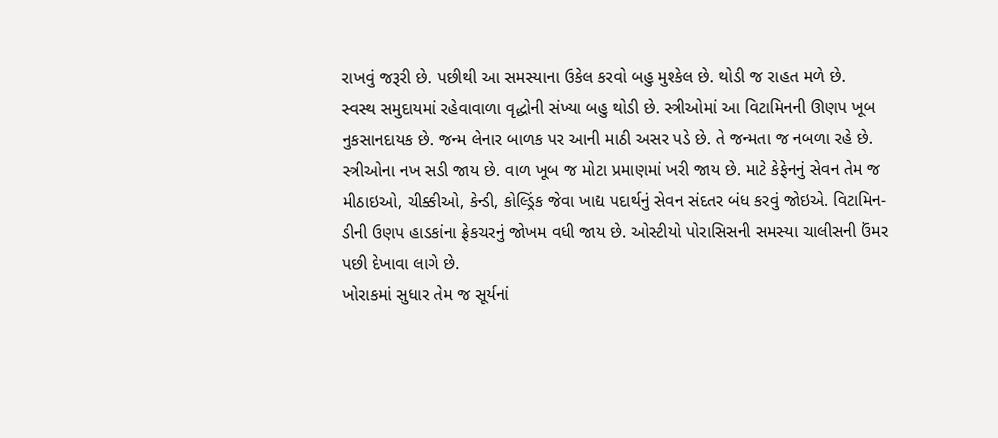રાખવું જરૂરી છે. પછીથી આ સમસ્યાના ઉકેલ કરવો બહુ મુશ્કેલ છે. થોડી જ રાહત મળે છે.
સ્વસ્થ સમુદાયમાં રહેવાવાળા વૃદ્ધોની સંખ્યા બહુ થોડી છે. સ્ત્રીઓમાં આ વિટામિનની ઊણપ ખૂબ નુકસાનદાયક છે. જન્મ લેનાર બાળક પર આની માઠી અસર પડે છે. તે જન્મતા જ નબળા રહે છે. સ્ત્રીઓના નખ સડી જાય છે. વાળ ખૂબ જ મોટા પ્રમાણમાં ખરી જાય છે. માટે કેફેનનું સેવન તેમ જ મીઠાઇઓ, ચીક્કીઓ, કેન્ડી, કોલ્ડ્રિંક જેવા ખાદ્ય પદાર્થનું સેવન સંદતર બંધ કરવું જોઇએ. વિટામિન-ડીની ઉણપ હાડકાંના ફ્રેકચરનું જોખમ વધી જાય છે. ઓસ્ટીયો પોરાસિસની સમસ્યા ચાલીસની ઉંમર પછી દેખાવા લાગે છે.
ખોરાકમાં સુધાર તેમ જ સૂર્યનાં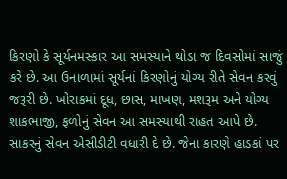કિરણો કે સૂર્યનમસ્કાર આ સમસ્યાને થોડા જ દિવસોમાં સાજું કરે છે. આ ઉનાળામાં સૂર્યનાં કિરણોનું યોગ્ય રીતે સેવન કરવું જરૂરી છે. ખોરાકમાં દૂધ, છાસ, માખણ, મશરૂમ અને યોગ્ય શાકભાજી, ફળોનું સેવન આ સમસ્યાથી રાહત આપે છે. સાકરનું સેવન એસીડીટી વધારી દે છે. જેના કારણે હાડકાં પર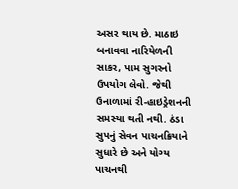અસર થાય છે. માઠાઇ બનાવવા નારિયેળની સાકર, પામ સુગરનો ઉપયોગ લેવો. જેથી ઉનાળામાં રી-હાઇડ્રેશનની સમસ્યા થતી નથી. ઠંડા સુપનું સેવન પાચનક્રિયાને સુધારે છે અને યોગ્ય પાચનથી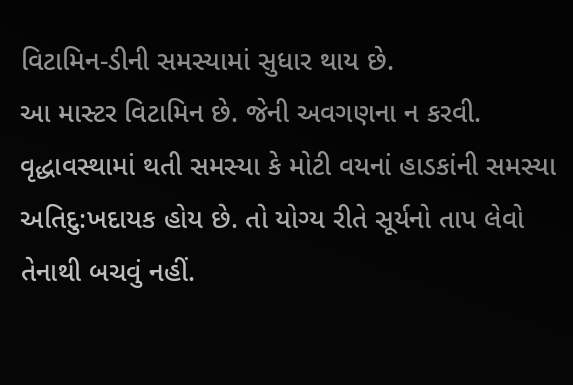વિટામિન-ડીની સમસ્યામાં સુધાર થાય છે.
આ માસ્ટર વિટામિન છે. જેની અવગણના ન કરવી. વૃદ્ધાવસ્થામાં થતી સમસ્યા કે મોટી વયનાં હાડકાંની સમસ્યા અતિદુ:ખદાયક હોય છે. તો યોગ્ય રીતે સૂર્યનો તાપ લેવો તેનાથી બચવું નહીં.